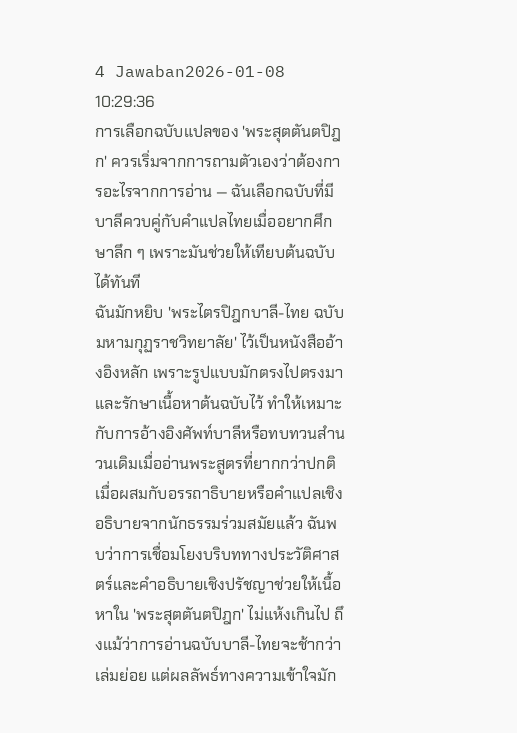4 Jawaban2026-01-08 10:29:36
การเลือกฉบับแปลของ 'พระสุตตันตปิฎก' ควรเริ่มจากการถามตัวเองว่าต้องการอะไรจากการอ่าน — ฉันเลือกฉบับที่มีบาลีควบคู่กับคำแปลไทยเมื่ออยากศึกษาลึก ๆ เพราะมันช่วยให้เทียบต้นฉบับได้ทันที
ฉันมักหยิบ 'พระไตรปิฎกบาลี-ไทย ฉบับมหามกุฏราชวิทยาลัย' ไว้เป็นหนังสืออ้างอิงหลัก เพราะรูปแบบมักตรงไปตรงมาและรักษาเนื้อหาต้นฉบับไว้ ทำให้เหมาะกับการอ้างอิงศัพท์บาลีหรือทบทวนสำนวนเดิมเมื่ออ่านพระสูตรที่ยากกว่าปกติ
เมื่อผสมกับอรรถาธิบายหรือคำแปลเชิงอธิบายจากนักธรรมร่วมสมัยแล้ว ฉันพบว่าการเชื่อมโยงบริบททางประวัติศาสตร์และคำอธิบายเชิงปรัชญาช่วยให้เนื้อหาใน 'พระสุตตันตปิฎก' ไม่แห้งเกินไป ถึงแม้ว่าการอ่านฉบับบาลี-ไทยจะช้ากว่าเล่มย่อย แต่ผลลัพธ์ทางความเข้าใจมัก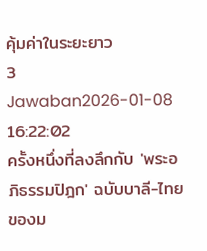คุ้มค่าในระยะยาว
3 Jawaban2026-01-08 16:22:02
ครั้งหนึ่งที่ลงลึกกับ 'พระอภิธรรมปิฎก' ฉบับบาลี-ไทยของม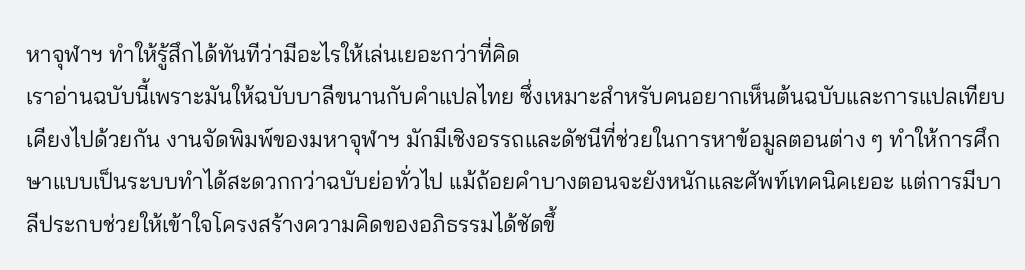หาจุฬาฯ ทำให้รู้สึกได้ทันทีว่ามีอะไรให้เล่นเยอะกว่าที่คิด
เราอ่านฉบับนี้เพราะมันให้ฉบับบาลีขนานกับคำแปลไทย ซึ่งเหมาะสำหรับคนอยากเห็นต้นฉบับและการแปลเทียบเคียงไปด้วยกัน งานจัดพิมพ์ของมหาจุฬาฯ มักมีเชิงอรรถและดัชนีที่ช่วยในการหาข้อมูลตอนต่าง ๆ ทำให้การศึกษาแบบเป็นระบบทำได้สะดวกกว่าฉบับย่อทั่วไป แม้ถ้อยคำบางตอนจะยังหนักและศัพท์เทคนิคเยอะ แต่การมีบาลีประกบช่วยให้เข้าใจโครงสร้างความคิดของอภิธรรมได้ชัดขึ้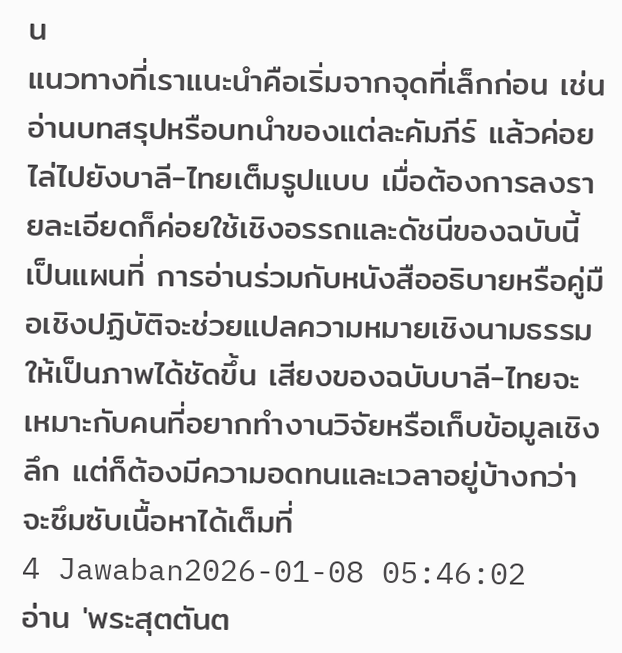น
แนวทางที่เราแนะนำคือเริ่มจากจุดที่เล็กก่อน เช่นอ่านบทสรุปหรือบทนำของแต่ละคัมภีร์ แล้วค่อยไล่ไปยังบาลี-ไทยเต็มรูปแบบ เมื่อต้องการลงรายละเอียดก็ค่อยใช้เชิงอรรถและดัชนีของฉบับนี้เป็นแผนที่ การอ่านร่วมกับหนังสืออธิบายหรือคู่มือเชิงปฏิบัติจะช่วยแปลความหมายเชิงนามธรรมให้เป็นภาพได้ชัดขึ้น เสียงของฉบับบาลี-ไทยจะเหมาะกับคนที่อยากทำงานวิจัยหรือเก็บข้อมูลเชิงลึก แต่ก็ต้องมีความอดทนและเวลาอยู่บ้างกว่าจะซึมซับเนื้อหาได้เต็มที่
4 Jawaban2026-01-08 05:46:02
อ่าน 'พระสุตตันต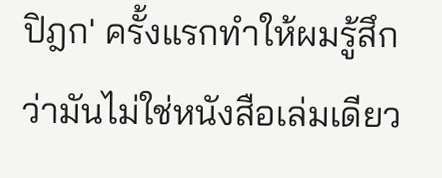ปิฎก' ครั้งแรกทำให้ผมรู้สึกว่ามันไม่ใช่หนังสือเล่มเดียว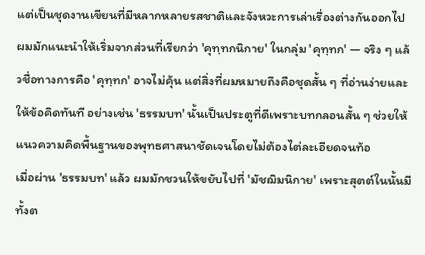แต่เป็นชุดงานเขียนที่มีหลากหลายรสชาติและจังหวะการเล่าเรื่องต่างกันออกไป ผมมักแนะนำให้เริ่มจากส่วนที่เรียกว่า 'คุทฺทกนิกาย' ในกลุ่ม 'คุทฺทก' — จริง ๆ แล้วชื่อทางการคือ 'คุทฺทก' อาจไม่คุ้น แต่สิ่งที่ผมหมายถึงคือชุดสั้น ๆ ที่อ่านง่ายและให้ข้อคิดทันที อย่างเช่น 'ธรรมบท' นั้นเป็นประตูที่ดีเพราะบทกลอนสั้น ๆ ช่วยให้แนวความคิดพื้นฐานของพุทธศาสนาชัดเจนโดยไม่ต้องไต่ละเอียดจนท้อ
เมื่อผ่าน 'ธรรมบท' แล้ว ผมมักชวนให้ขยับไปที่ 'มัชฌิมนิกาย' เพราะสุตต์ในนั้นมีทั้งต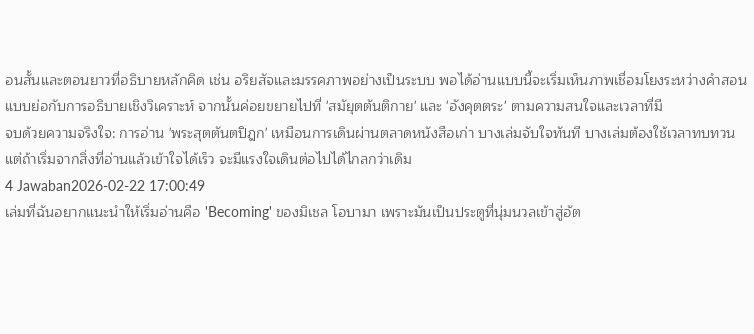อนสั้นและตอนยาวที่อธิบายหลักคิด เช่น อริยสัจและมรรคภาพอย่างเป็นระบบ พอได้อ่านแบบนี้จะเริ่มเห็นภาพเชื่อมโยงระหว่างคำสอนแบบย่อกับการอธิบายเชิงวิเคราะห์ จากนั้นค่อยขยายไปที่ 'สมัยุตตันติกาย' และ 'อังคุตตระ' ตามความสนใจและเวลาที่มี
จบด้วยความจริงใจ: การอ่าน 'พระสุตตันตปิฎก' เหมือนการเดินผ่านตลาดหนังสือเก่า บางเล่มจับใจทันที บางเล่มต้องใช้เวลาทบทวน แต่ถ้าเริ่มจากสิ่งที่อ่านแล้วเข้าใจได้เร็ว จะมีแรงใจเดินต่อไปได้ไกลกว่าเดิม
4 Jawaban2026-02-22 17:00:49
เล่มที่ฉันอยากแนะนำให้เริ่มอ่านคือ 'Becoming' ของมิเชล โอบามา เพราะมันเป็นประตูที่นุ่มนวลเข้าสู่อัต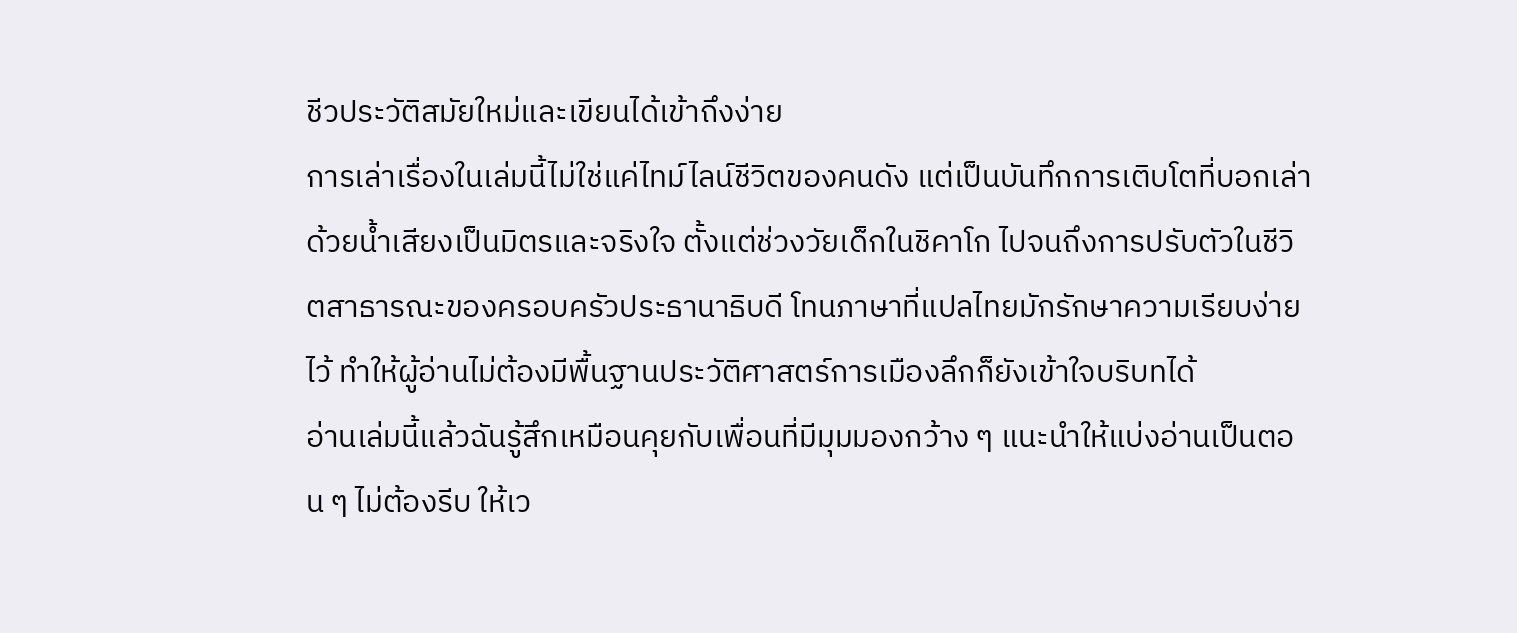ชีวประวัติสมัยใหม่และเขียนได้เข้าถึงง่าย
การเล่าเรื่องในเล่มนี้ไม่ใช่แค่ไทม์ไลน์ชีวิตของคนดัง แต่เป็นบันทึกการเติบโตที่บอกเล่าด้วยน้ำเสียงเป็นมิตรและจริงใจ ตั้งแต่ช่วงวัยเด็กในชิคาโก ไปจนถึงการปรับตัวในชีวิตสาธารณะของครอบครัวประธานาธิบดี โทนภาษาที่แปลไทยมักรักษาความเรียบง่ายไว้ ทำให้ผู้อ่านไม่ต้องมีพื้นฐานประวัติศาสตร์การเมืองลึกก็ยังเข้าใจบริบทได้
อ่านเล่มนี้แล้วฉันรู้สึกเหมือนคุยกับเพื่อนที่มีมุมมองกว้าง ๆ แนะนำให้แบ่งอ่านเป็นตอน ๆ ไม่ต้องรีบ ให้เว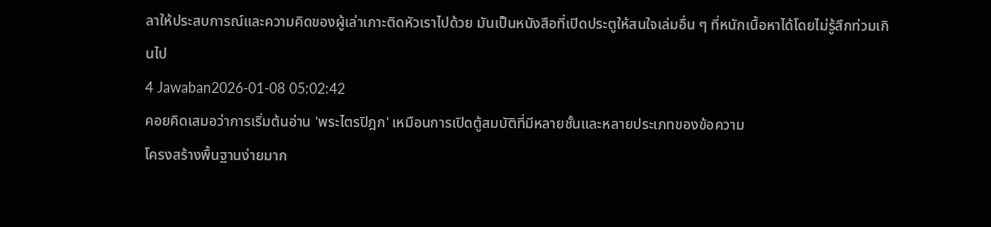ลาให้ประสบการณ์และความคิดของผู้เล่าเกาะติดหัวเราไปด้วย มันเป็นหนังสือที่เปิดประตูให้สนใจเล่มอื่น ๆ ที่หนักเนื้อหาได้โดยไม่รู้สึกท่วมเกินไป
4 Jawaban2026-01-08 05:02:42
คอยคิดเสมอว่าการเริ่มต้นอ่าน 'พระไตรปิฎก' เหมือนการเปิดตู้สมบัติที่มีหลายชั้นและหลายประเภทของข้อความ
โครงสร้างพื้นฐานง่ายมาก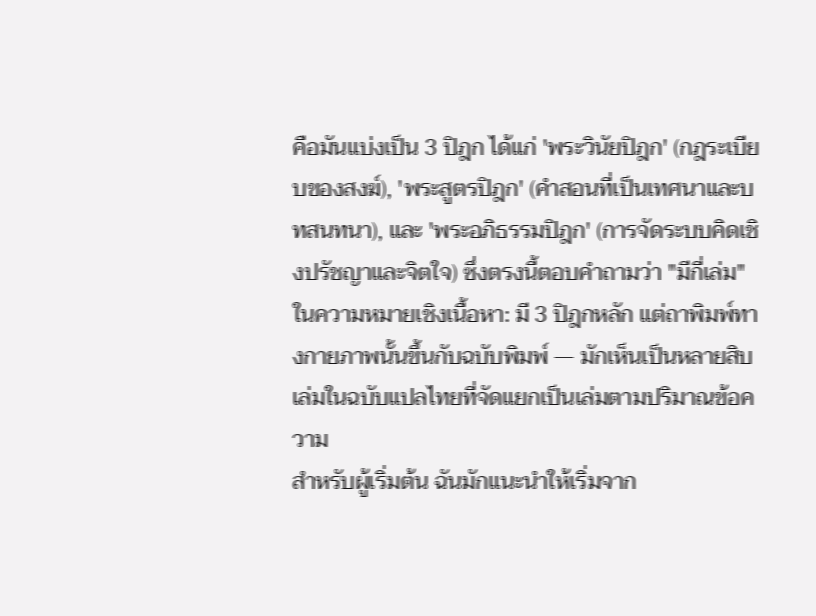คือมันแบ่งเป็น 3 ปิฎก ได้แก่ 'พระวินัยปิฎก' (กฎระเบียบของสงฆ์), 'พระสูตรปิฎก' (คำสอนที่เป็นเทศนาและบทสนทนา), และ 'พระอภิธรรมปิฎก' (การจัดระบบคิดเชิงปรัชญาและจิตใจ) ซึ่งตรงนี้ตอบคำถามว่า "มีกี่เล่ม" ในความหมายเชิงเนื้อหา: มี 3 ปิฎกหลัก แต่ถาพิมพ์ทางกายภาพนั้นขึ้นกับฉบับพิมพ์ — มักเห็นเป็นหลายสิบเล่มในฉบับแปลไทยที่จัดแยกเป็นเล่มตามปริมาณข้อความ
สำหรับผู้เริ่มต้น ฉันมักแนะนำให้เริ่มจาก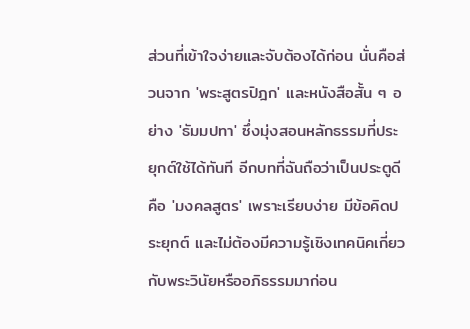ส่วนที่เข้าใจง่ายและจับต้องได้ก่อน นั่นคือส่วนจาก 'พระสูตรปิฎก' และหนังสือสั้น ๆ อย่าง 'ธัมมปทา' ซึ่งมุ่งสอนหลักธรรมที่ประยุกต์ใช้ได้ทันที อีกบทที่ฉันถือว่าเป็นประตูดีคือ 'มงคลสูตร' เพราะเรียบง่าย มีข้อคิดประยุกต์ และไม่ต้องมีความรู้เชิงเทคนิคเกี่ยวกับพระวินัยหรืออภิธรรมมาก่อน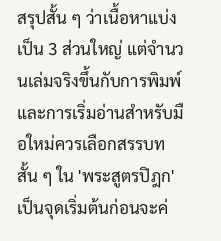สรุปสั้น ๆ ว่าเนื้อหาแบ่งเป็น 3 ส่วนใหญ่ แต่จำนวนเล่มจริงขึ้นกับการพิมพ์ และการเริ่มอ่านสำหรับมือใหม่ควรเลือกสรรบทสั้น ๆ ใน 'พระสูตรปิฎก' เป็นจุดเริ่มต้นก่อนจะค่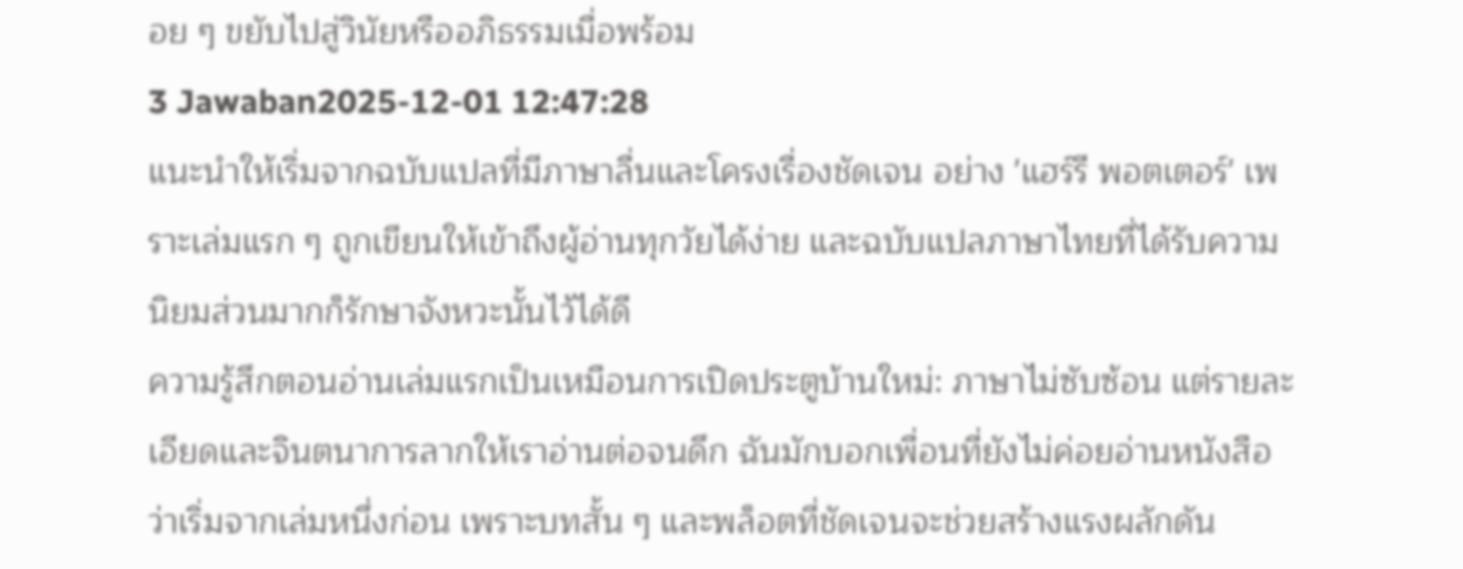อย ๆ ขยับไปสู่วินัยหรืออภิธรรมเมื่อพร้อม
3 Jawaban2025-12-01 12:47:28
แนะนำให้เริ่มจากฉบับแปลที่มีภาษาลื่นและโครงเรื่องชัดเจน อย่าง 'แฮร์รี พอตเตอร์' เพราะเล่มแรก ๆ ถูกเขียนให้เข้าถึงผู้อ่านทุกวัยได้ง่าย และฉบับแปลภาษาไทยที่ได้รับความนิยมส่วนมากก็รักษาจังหวะนั้นไว้ได้ดี
ความรู้สึกตอนอ่านเล่มแรกเป็นเหมือนการเปิดประตูบ้านใหม่: ภาษาไม่ซับซ้อน แต่รายละเอียดและจินตนาการลากให้เราอ่านต่อจนดึก ฉันมักบอกเพื่อนที่ยังไม่ค่อยอ่านหนังสือว่าเริ่มจากเล่มหนึ่งก่อน เพราะบทสั้น ๆ และพล็อตที่ชัดเจนจะช่วยสร้างแรงผลักดัน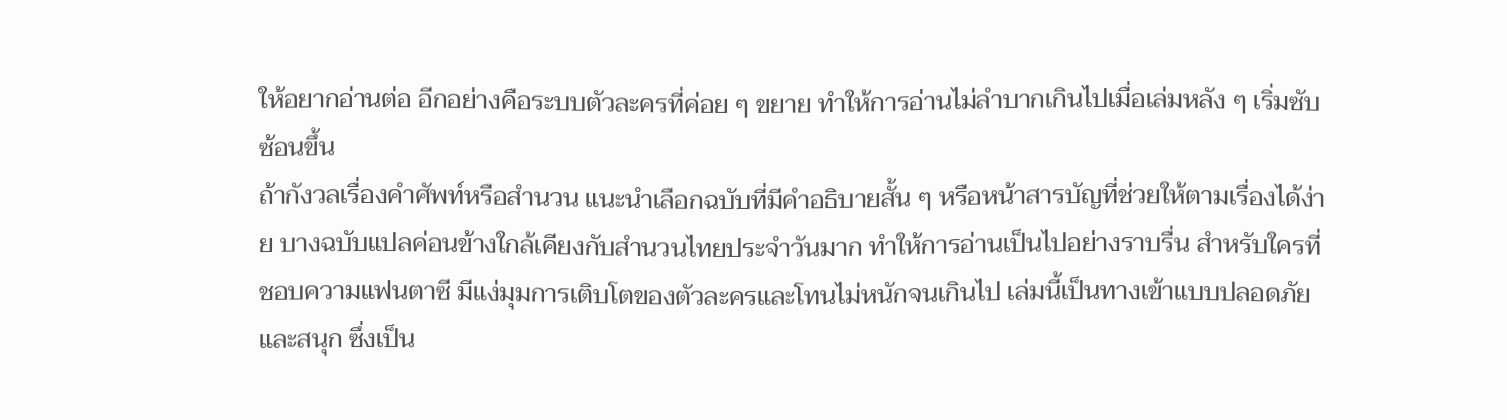ให้อยากอ่านต่อ อีกอย่างคือระบบตัวละครที่ค่อย ๆ ขยาย ทำให้การอ่านไม่ลำบากเกินไปเมื่อเล่มหลัง ๆ เริ่มซับซ้อนขึ้น
ถ้ากังวลเรื่องคำศัพท์หรือสำนวน แนะนำเลือกฉบับที่มีคำอธิบายสั้น ๆ หรือหน้าสารบัญที่ช่วยให้ตามเรื่องได้ง่าย บางฉบับแปลค่อนข้างใกล้เคียงกับสำนวนไทยประจำวันมาก ทำให้การอ่านเป็นไปอย่างราบรื่น สำหรับใครที่ชอบความแฟนตาซี มีแง่มุมการเติบโตของตัวละครและโทนไม่หนักจนเกินไป เล่มนี้เป็นทางเข้าแบบปลอดภัยและสนุก ซึ่งเป็น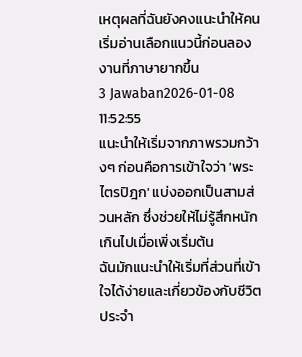เหตุผลที่ฉันยังคงแนะนำให้คนเริ่มอ่านเลือกแนวนี้ก่อนลองงานที่ภาษายากขึ้น
3 Jawaban2026-01-08 11:52:55
แนะนำให้เริ่มจากภาพรวมกว้างๆ ก่อนคือการเข้าใจว่า 'พระไตรปิฎก' แบ่งออกเป็นสามส่วนหลัก ซึ่งช่วยให้ไม่รู้สึกหนักเกินไปเมื่อเพิ่งเริ่มต้น
ฉันมักแนะนำให้เริ่มที่ส่วนที่เข้าใจได้ง่ายและเกี่ยวข้องกับชีวิตประจำ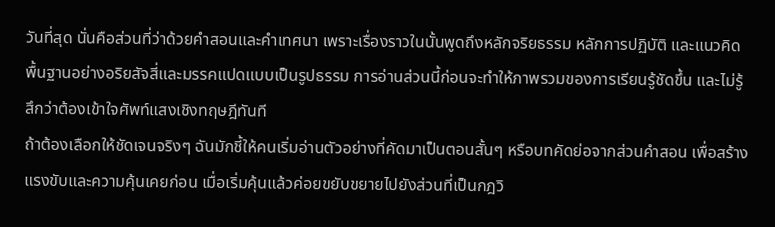วันที่สุด นั่นคือส่วนที่ว่าด้วยคำสอนและคำเทศนา เพราะเรื่องราวในนั้นพูดถึงหลักจริยธรรม หลักการปฏิบัติ และแนวคิดพื้นฐานอย่างอริยสัจสี่และมรรคแปดแบบเป็นรูปธรรม การอ่านส่วนนี้ก่อนจะทำให้ภาพรวมของการเรียนรู้ชัดขึ้น และไม่รู้สึกว่าต้องเข้าใจศัพท์แสงเชิงทฤษฎีทันที
ถ้าต้องเลือกให้ชัดเจนจริงๆ ฉันมักชี้ให้คนเริ่มอ่านตัวอย่างที่คัดมาเป็นตอนสั้นๆ หรือบทคัดย่อจากส่วนคำสอน เพื่อสร้างแรงขับและความคุ้นเคยก่อน เมื่อเริ่มคุ้นแล้วค่อยขยับขยายไปยังส่วนที่เป็นกฎวิ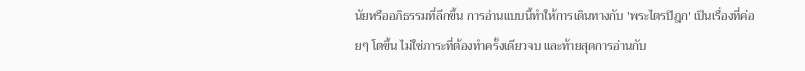นัยหรืออภิธรรมที่ลึกขึ้น การอ่านแบบนี้ทำให้การเดินทางกับ 'พระไตรปิฎก' เป็นเรื่องที่ค่อยๆ โตขึ้น ไม่ใช่ภาระที่ต้องทำครั้งเดียวจบ และท้ายสุดการอ่านกับ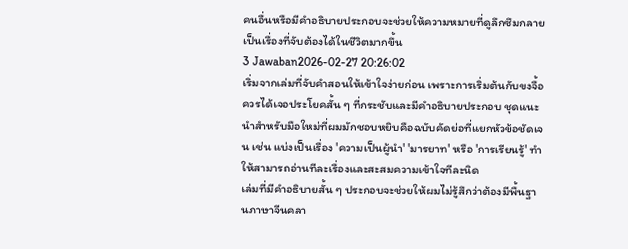คนอื่นหรือมีคำอธิบายประกอบจะช่วยให้ความหมายที่ดูลึกซึมกลายเป็นเรื่องที่จับต้องได้ในชีวิตมากขึ้น
3 Jawaban2026-02-27 20:26:02
เริ่มจากเล่มที่จับคำสอนให้เข้าใจง่ายก่อน เพราะการเริ่มต้นกับขงจื้อควรได้เจอประโยคสั้น ๆ ที่กระชับและมีคำอธิบายประกอบ ชุดแนะนำสำหรับมือใหม่ที่ผมมักชอบหยิบคือฉบับคัดย่อที่แยกหัวข้อชัดเจน เช่น แบ่งเป็นเรื่อง 'ความเป็นผู้นำ' 'มารยาท' หรือ 'การเรียนรู้' ทำให้สามารถอ่านทีละเรื่องและสะสมความเข้าใจทีละนิด
เล่มที่มีคำอธิบายสั้น ๆ ประกอบจะช่วยให้ผมไม่รู้สึกว่าต้องมีพื้นฐานภาษาจีนคลา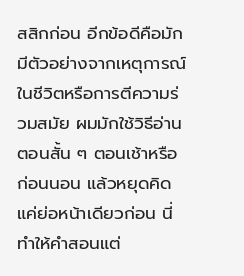สสิกก่อน อีกข้อดีคือมักมีตัวอย่างจากเหตุการณ์ในชีวิตหรือการตีความร่วมสมัย ผมมักใช้วิธีอ่านตอนสั้น ๆ ตอนเช้าหรือก่อนนอน แล้วหยุดคิดแค่ย่อหน้าเดียวก่อน นี่ทำให้คำสอนแต่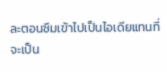ละตอนซึมเข้าไปเป็นไอเดียแทนที่จะเป็น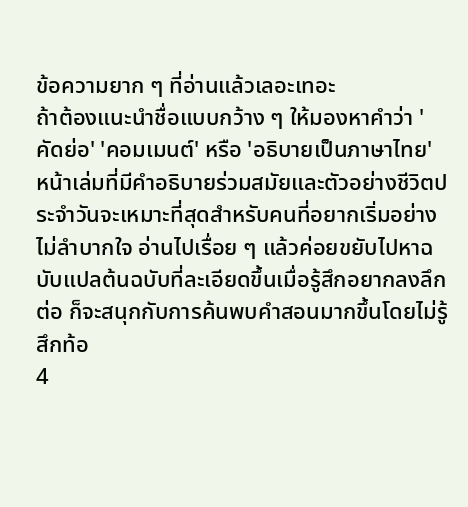ข้อความยาก ๆ ที่อ่านแล้วเลอะเทอะ
ถ้าต้องแนะนำชื่อแบบกว้าง ๆ ให้มองหาคำว่า 'คัดย่อ' 'คอมเมนต์' หรือ 'อธิบายเป็นภาษาไทย' หน้าเล่มที่มีคำอธิบายร่วมสมัยและตัวอย่างชีวิตประจำวันจะเหมาะที่สุดสำหรับคนที่อยากเริ่มอย่างไม่ลำบากใจ อ่านไปเรื่อย ๆ แล้วค่อยขยับไปหาฉบับแปลต้นฉบับที่ละเอียดขึ้นเมื่อรู้สึกอยากลงลึกต่อ ก็จะสนุกกับการค้นพบคำสอนมากขึ้นโดยไม่รู้สึกท้อ
4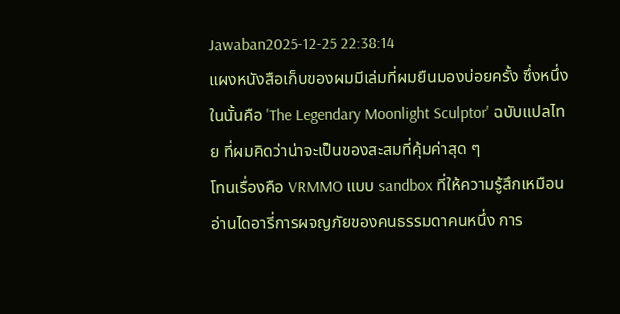Jawaban2025-12-25 22:38:14
แผงหนังสือเก็บของผมมีเล่มที่ผมยืนมองบ่อยครั้ง ซึ่งหนึ่งในนั้นคือ 'The Legendary Moonlight Sculptor' ฉบับแปลไทย ที่ผมคิดว่าน่าจะเป็นของสะสมที่คุ้มค่าสุด ๆ
โทนเรื่องคือ VRMMO แบบ sandbox ที่ให้ความรู้สึกเหมือนอ่านไดอารี่การผจญภัยของคนธรรมดาคนหนึ่ง การ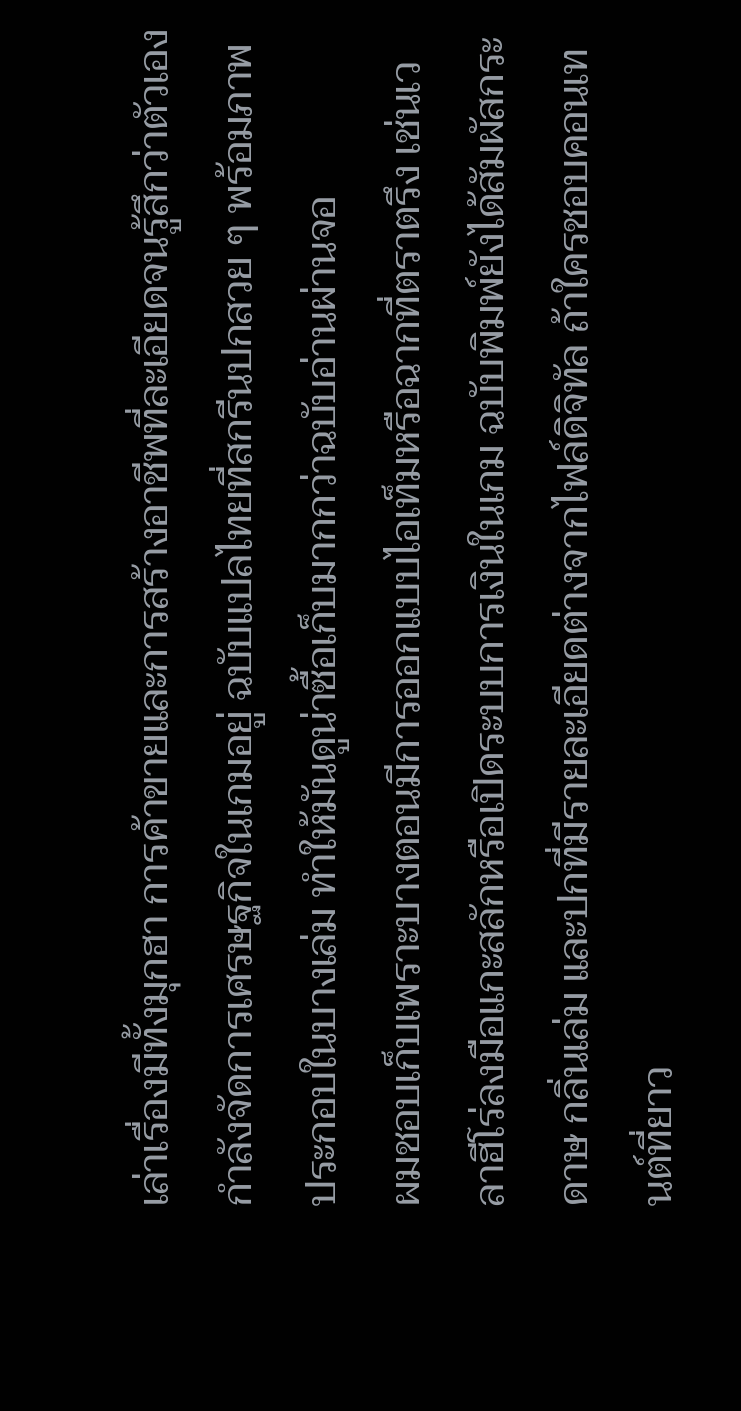เล่าเรื่องมีทั้งมุกฮา การค้าขายและการสร้างอาชีพที่ละเอียดจนรู้สึกว่าตัวเองกำลังจัดการเศรษฐกิจในเกมอยู่ ฉบับแปลไทยที่สกรีนปกสวย ๆ พร้อมภาพประกอบในบางเล่ม ทำให้มันดูน่าซื้อเก็บมากกว่าฉบับอ่านผ่านจอ
ผมชอบเก็บเพราะบางตอนมีการออกแบบไอเท็มหรือฉากที่ตราตรึง เช่นเวลาฮีโร่ลงมือแกะสลักหรือเปิดระบบการเงินในเกม ฉบับพิมพ์ยังได้สัมผัสกระดาษ กลิ่นเล่ม และปกที่มีรายละเอียดต่างจากไฟล์ดิจิทัล ถ้าใครชอบคอนเทนต์ที่ยาว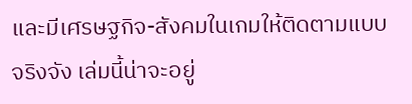และมีเศรษฐกิจ-สังคมในเกมให้ติดตามแบบจริงจัง เล่มนี้น่าจะอยู่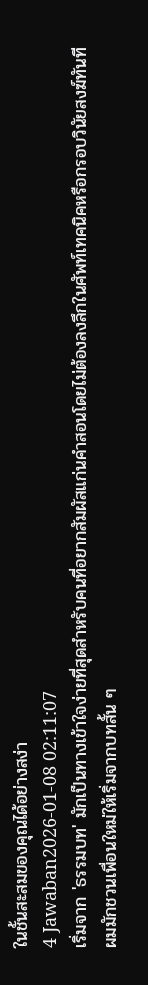ในชั้นสะสมของคุณได้อย่างสง่า
4 Jawaban2026-01-08 02:11:07
เริ่มจาก 'ธรรมบท' มักเป็นทางเข้าใจง่ายที่สุดสำหรับคนที่อยากสัมผัสแก่นคำสอนโดยไม่ต้องลงลึกในศัพท์เทคนิคหรือกรอบวินัยสงฆ์ทันที
ผมมักชวนเพื่อนใหม่ให้เริ่มจากบทสั้น ๆ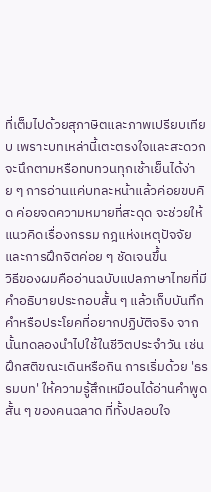ที่เต็มไปด้วยสุภาษิตและภาพเปรียบเทียบ เพราะบทเหล่านี้เตะตรงใจและสะดวกจะนึกตามหรือทบทวนทุกเช้าเย็นได้ง่าย ๆ การอ่านแค่บทละหน้าแล้วค่อยขบคิด ค่อยจดความหมายที่สะดุด จะช่วยให้แนวคิดเรื่องกรรม กฎแห่งเหตุปัจจัย และการฝึกจิตค่อย ๆ ชัดเจนขึ้น
วิธีของผมคืออ่านฉบับแปลภาษาไทยที่มีคำอธิบายประกอบสั้น ๆ แล้วเก็บบันทึกคำหรือประโยคที่อยากปฏิบัติจริง จากนั้นทดลองนำไปใช้ในชีวิตประจำวัน เช่น ฝึกสติขณะเดินหรือกิน การเริ่มด้วย 'ธรรมบท' ให้ความรู้สึกเหมือนได้อ่านคำพูดสั้น ๆ ของคนฉลาด ที่ทั้งปลอบใจ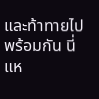และท้าทายไปพร้อมกัน นี่แห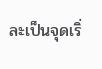ละเป็นจุดเริ่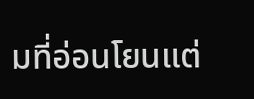มที่อ่อนโยนแต่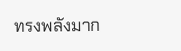ทรงพลังมาก